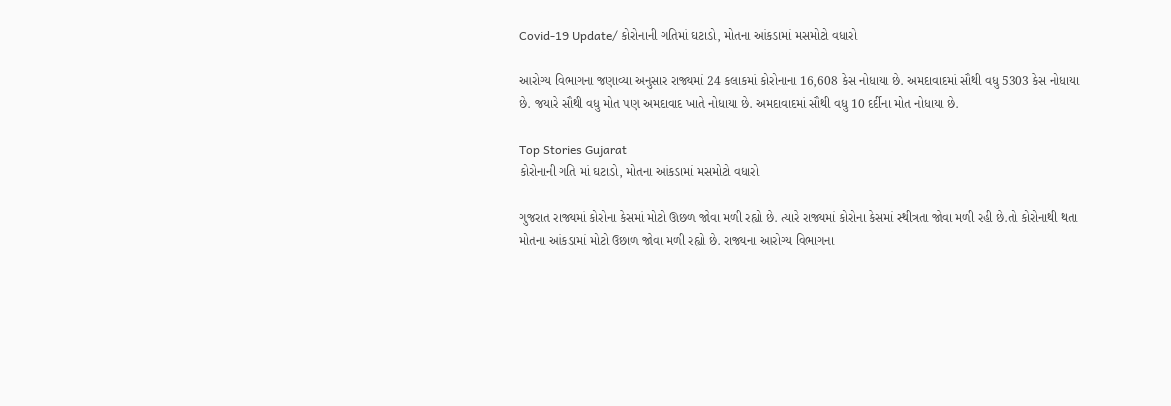Covid-19 Update/ કોરોનાની ગતિમાં ઘટાડો, મોતના આંકડામાં મસમોટો વધારો

આરોગ્ય વિભાગના જણાવ્યા અનુસાર રાજ્યમાં 24 કલાકમાં કોરોનાના 16,608 કેસ નોધાયા છે. અમદાવાદમાં સૌથી વધુ 5303 કેસ નોધાયા છે. જયારે સૌથી વધુ મોત પણ અમદાવાદ ખાતે નોધાયા છે. અમદાવાદમાં સૌથી વધુ 10 દર્દીના મોત નોધાયા છે.

Top Stories Gujarat
કોરોનાની ગતિ માં ઘટાડો, મોતના આંકડામાં મસમોટો વધારો

ગુજરાત રાજ્યમાં કોરોના કેસમાં મોટો ઊછળ જોવા મળી રહ્યો છે. ત્યારે રાજ્યમાં કોરોના કેસમાં સ્થીત્રતા જોવા મળી રહી છે.તો કોરોનાથી થતા મોતના આંકડામાં મોટો ઉછાળ જોવા મળી રહ્યો છે. રાજ્યના આરોગ્ય વિભાગના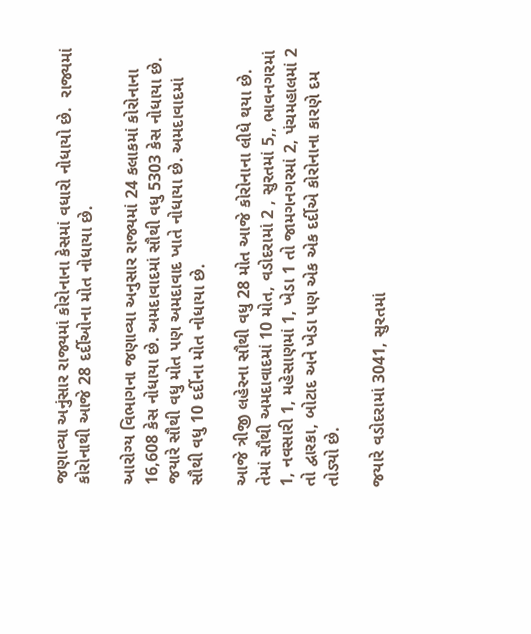જણાવ્યા અનુંસાર રાજ્યમાં કોરોનાના કેસમાં વધારો નોધાયો છે.  રાજ્યમાં કોરોનાથી આજે 28 દર્દીઓના મોત નોધાયા છે.

આરોગ્ય વિભાગના જણાવ્યા અનુસાર રાજ્યમાં 24 કલાકમાં કોરોનાના 16,608 કેસ નોધાયા છે. અમદાવાદમાં સૌથી વધુ 5303 કેસ નોધાયા છે. જયારે સૌથી વધુ મોત પણ અમદાવાદ ખાતે નોધાયા છે. અમદાવાદમાં સૌથી વધુ 10 દર્દીના મોત નોધાયા છે.

આજે ત્રીજી લહેરના સૌથી વધુ 28 મોત આજે કોરોનાના લીધે થયા છે. તેમાં સૌથી અમદાવાદમાં 10 મોત, વડોદરામાં 2 , સુરતમાં 5,, ભાવનગરમાં 1, નવસારી 1, મહેસાણમાં 1, ખેડા 1 તો જામગનગરમાં 2, પંચમહાલમાં 2 તો દ્વારકા, બોટાદ અને ખેડા પણ એક એક દર્દીએ કોરોનાના કારણે દમ તોડ્યો છે.

જયારે વડોદરામાં 3041, સુરતમાં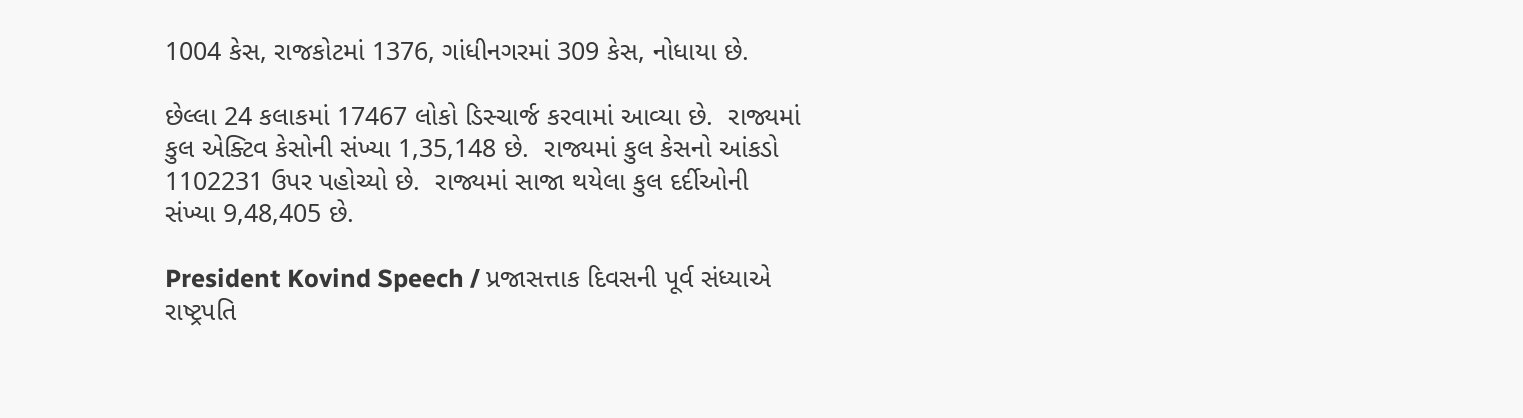1004 કેસ, રાજકોટમાં 1376, ગાંધીનગરમાં 309 કેસ, નોધાયા છે.

છેલ્લા 24 કલાકમાં 17467 લોકો ડિસ્ચાર્જ કરવામાં આવ્યા છે.  રાજ્યમાં કુલ એક્ટિવ કેસોની સંખ્યા 1,35,148 છે.  રાજ્યમાં કુલ કેસનો આંકડો 1102231 ઉપર પહોચ્યો છે.  રાજ્યમાં સાજા થયેલા કુલ દર્દીઓની સંખ્યા 9,48,405 છે.

President Kovind Speech / પ્રજાસત્તાક દિવસની પૂર્વ સંધ્યાએ રાષ્ટ્રપતિ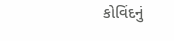કોવિંદનું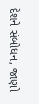દેશને સંબોધન, જાણો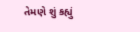તેમણે શું કહ્યું